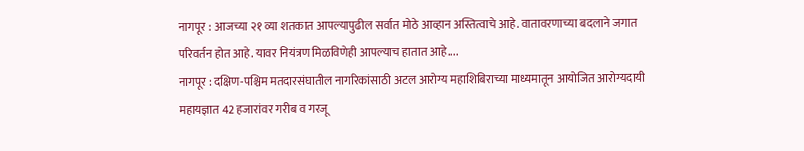नागपूर : आजच्या २१ व्या शतकात आपल्यापुढील सर्वात मोठे आव्हान अस्तित्वाचे आहे. वातावरणाच्या बदलाने जगात परिवर्तन होत आहे. यावर नियंत्रण मिळविणेही आपल्याच हातात आहे....
नागपूर : दक्षिण-पश्चिम मतदारसंघातील नागरिकांसाठी अटल आरोग्य महाशिबिराच्या माध्यमातून आयोजित आरोग्यदायी महायज्ञात 42 हजारांवर गरीब व गरजू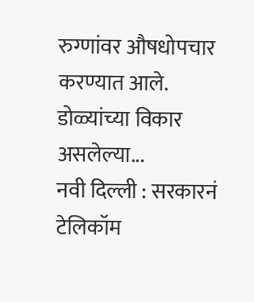रुग्णांवर औषधोपचार करण्यात आले. डोळ्यांच्या विकार असलेल्या...
नवी दिल्ली : सरकारनं टेलिकॉम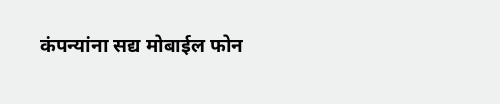कंपन्यांना सद्य मोबाईल फोन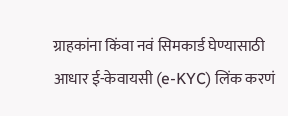ग्राहकांना किंवा नवं सिमकार्ड घेण्यासाठी आधार ई-केवायसी (e-KYC) लिंक करणं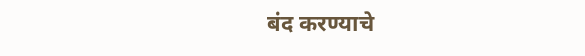बंद करण्याचे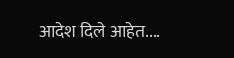आदेश दिले आहेत....